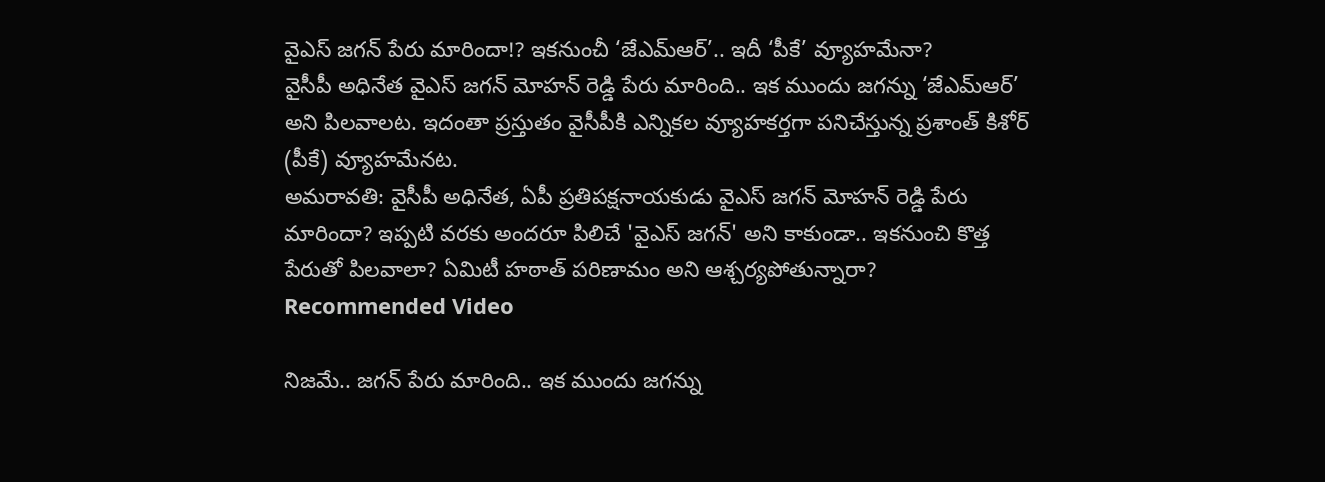వైఎస్ జగన్ పేరు మారిందా!? ఇకనుంచీ ‘జేఎమ్ఆర్’.. ఇదీ ‘పీకే’ వ్యూహమేనా?
వైసీపీ అధినేత వైఎస్ జగన్ మోహన్ రెడ్డి పేరు మారింది.. ఇక ముందు జగన్ను ‘జేఎమ్ఆర్’ అని పిలవాలట. ఇదంతా ప్రస్తుతం వైసీపీకి ఎన్నికల వ్యూహకర్తగా పనిచేస్తున్న ప్రశాంత్ కిశోర్ (పీకే) వ్యూహమేనట.
అమరావతి: వైసీపీ అధినేత, ఏపీ ప్రతిపక్షనాయకుడు వైఎస్ జగన్ మోహన్ రెడ్డి పేరు మారిందా? ఇప్పటి వరకు అందరూ పిలిచే 'వైఎస్ జగన్' అని కాకుండా.. ఇకనుంచి కొత్త పేరుతో పిలవాలా? ఏమిటీ హఠాత్ పరిణామం అని ఆశ్చర్యపోతున్నారా?
Recommended Video

నిజమే.. జగన్ పేరు మారింది.. ఇక ముందు జగన్ను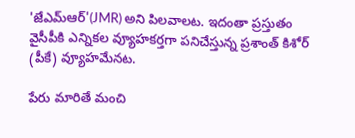'జేఎమ్ఆర్'(JMR) అని పిలవాలట. ఇదంతా ప్రస్తుతం వైసీపీకి ఎన్నికల వ్యూహకర్తగా పనిచేస్తున్న ప్రశాంత్ కిశోర్ (పీకే) వ్యూహమేనట.

పేరు మారితే మంచి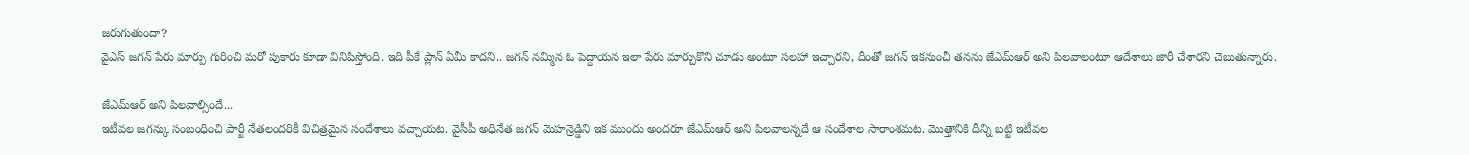జరుగుతుందా?
వైఎస్ జగన్ పేరు మార్పు గురించి మరో పుకారు కూడా వినిపిస్తోంది. ఇది పీకే ప్లాన్ ఏమీ కాదని.. జగన్ నమ్మిన ఓ పెద్దాయన ఇలా పేరు మార్చుకొని చూడు అంటూ సలహా ఇచ్చారని, దీంతో జగన్ ఇకనుంచీ తనను జేఎమ్ఆర్ అని పిలవాలంటూ ఆదేశాలు జారీ చేశారని చెబుతున్నారు.

జేఎమ్ఆర్ అని పిలవాల్సిందే...
ఇటీవల జగన్కు సంబంధించి పార్టీ నేతలందరికీ విచిత్రమైన సందేశాలు వచ్చాయట. వైసీపీ అధినేత జగన్ మెహన్రెడ్డిని ఇక ముందు అందరూ జేఎమ్ఆర్ అని పిలవాలన్నదే ఆ సందేశాల సారాంశమట. మొత్తానికి దీన్ని బట్టి ఇటీవల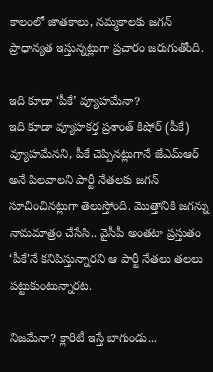కాలంలో జాతకాలు, నమ్మకాలకు జగన్ ప్రాధాన్యత ఇస్తున్నట్లుగా ప్రచారం జరుగుతోంది.

ఇది కూడా ‘పీకే’ వ్యూహమేనా?
ఇది కూడా వ్యూహకర్త ప్రశాంత్ కిషోర్ (పీకే) వ్యూహమేనని, పీకే చెప్పినట్లుగానే జేఎమ్ఆర్ అనే పిలవాలని పార్టీ నేతలకు జగన్ సూచించినట్లుగా తెలుస్తోంది. మొత్తానికి జగన్ను నామమాత్రం చేసేసి.. వైసీపీ అంతటా ప్రస్తుతం ‘పీకే'నే కనిపిస్తున్నారని ఆ పార్టీ నేతలు తలలు పట్టుకుంటున్నారట.

నిజమేనా? క్లారిటీ ఇస్తే బాగుండు...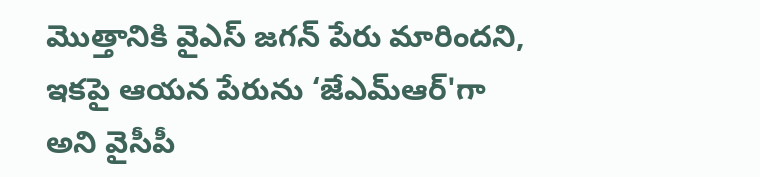మొత్తానికి వైఎస్ జగన్ పేరు మారిందని, ఇకపై ఆయన పేరును ‘జేఎమ్ఆర్'గా అని వైసీపీ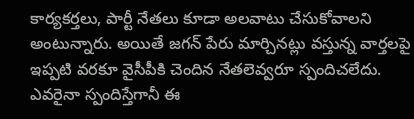కార్యకర్తలు, పార్టీ నేతలు కూడా అలవాటు చేసుకోవాలని అంటున్నారు. అయితే జగన్ పేరు మార్చినట్లు వస్తున్న వార్తలపై ఇప్పటి వరకూ వైసీపీకి చెందిన నేతలెవ్వరూ స్పందిచలేదు. ఎవరైనా స్పందిస్తేగానీ ఈ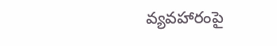వ్యవహారంపై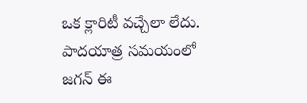ఒక క్లారిటీ వచ్చేలా లేదు. పాదయాత్ర సమయంలో జగన్ ఈ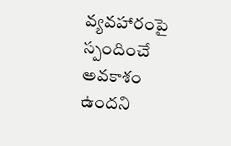వ్యవహారంపై స్పందించే అవకాశం ఉందని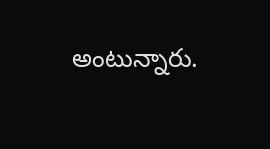అంటున్నారు.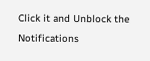Click it and Unblock the Notifications